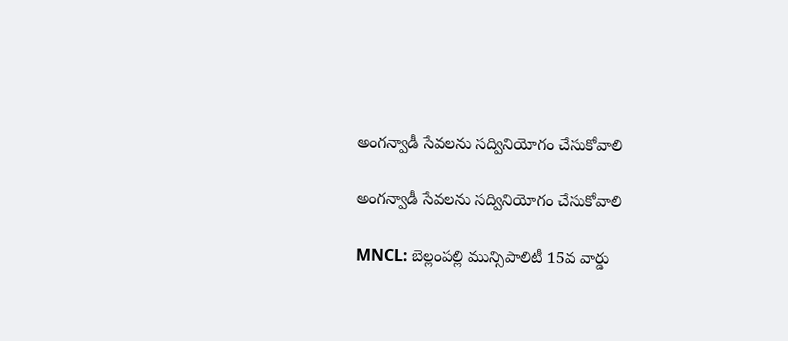అంగన్వాడీ సేవలను సద్వినియోగం చేసుకోవాలి

అంగన్వాడీ సేవలను సద్వినియోగం చేసుకోవాలి

MNCL: బెల్లంపల్లి మున్సిపాలిటీ 15వ వార్డు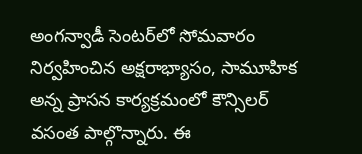అంగన్వాడీ సెంటర్‌లో సోమవారం నిర్వహించిన అక్షరాభ్యాసం, సామూహిక అన్న ప్రాసన కార్యక్రమంలో కౌన్సిలర్ వసంత పాల్గొన్నారు. ఈ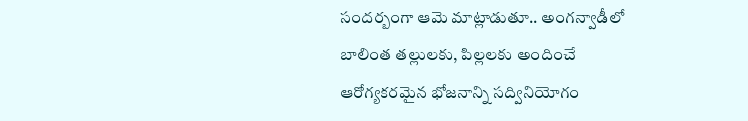సందర్బంగా ఆమె మాట్లాడుతూ.. అంగన్వాడీలో బాలింత తల్లులకు, పిల్లలకు అందించే ఆరోగ్యకరమైన భోజనాన్ని సద్వినియోగం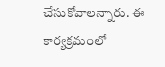చేసుకోవాలన్నారు. ఈ కార్యక్రమంలో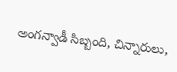అంగన్వాడీ సిబ్బంది, చిన్నారులు,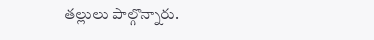తల్లులు పాల్గొన్నారు.